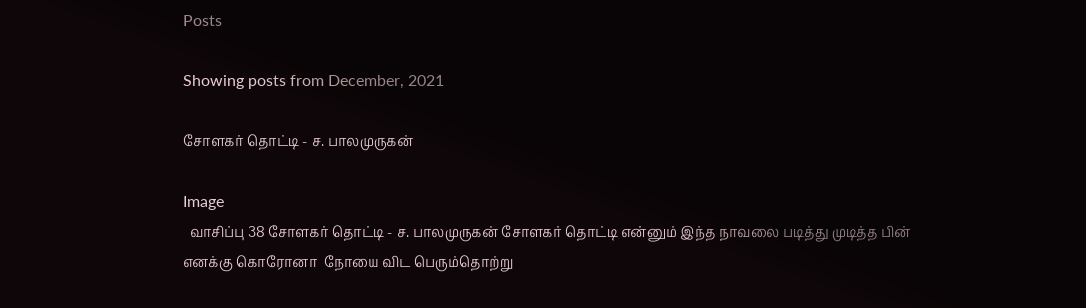Posts

Showing posts from December, 2021

சோளகர் தொட்டி - ச. பாலமுருகன்

Image
  வாசிப்பு 38 சோளகர் தொட்டி - ச. பாலமுருகன் சோளகர் தொட்டி என்னும் இந்த நாவலை படித்து முடித்த பின் எனக்கு கொரோனா  நோயை விட பெரும்தொற்று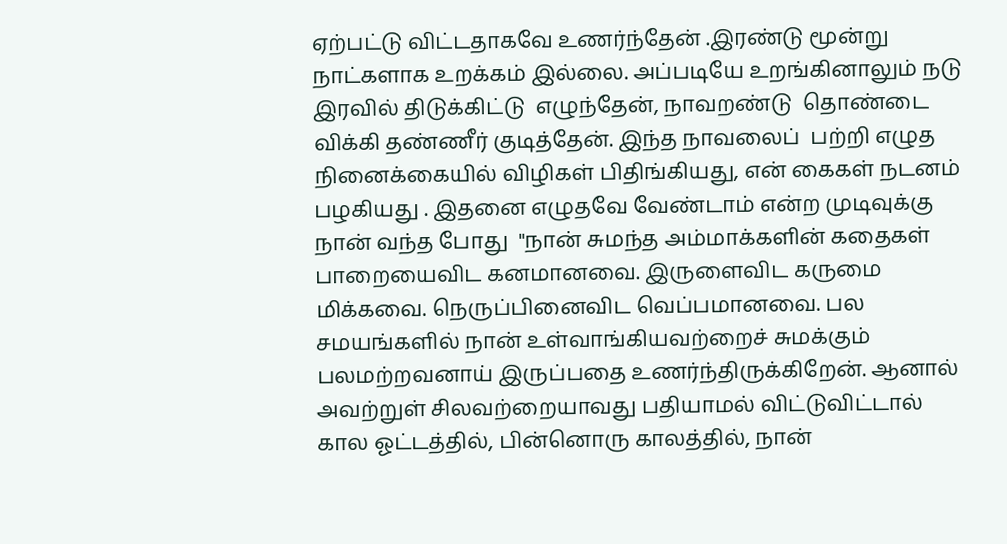ஏற்பட்டு விட்டதாகவே உணர்ந்தேன் .இரண்டு மூன்று நாட்களாக உறக்கம் இல்லை. அப்படியே உறங்கினாலும் நடு இரவில் திடுக்கிட்டு  எழுந்தேன், நாவறண்டு  தொண்டை விக்கி தண்ணீர் குடித்தேன். இந்த நாவலைப்  பற்றி எழுத நினைக்கையில் விழிகள் பிதிங்கியது, என் கைகள் நடனம் பழகியது . இதனை எழுதவே வேண்டாம் என்ற முடிவுக்கு நான் வந்த போது  "நான் சுமந்த அம்மாக்களின் கதைகள் பாறையைவிட கனமானவை. இருளைவிட கருமை மிக்கவை. நெருப்பினைவிட வெப்பமானவை. பல சமயங்களில் நான் உள்வாங்கியவற்றைச் சுமக்கும் பலமற்றவனாய் இருப்பதை உணர்ந்திருக்கிறேன். ஆனால் அவற்றுள் சிலவற்றையாவது பதியாமல் விட்டுவிட்டால் கால ஓட்டத்தில், பின்னொரு காலத்தில், நான்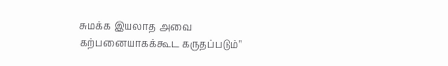சுமக்க இயலாத அவை கற்பனையாகக்கூட கருதப்படும்"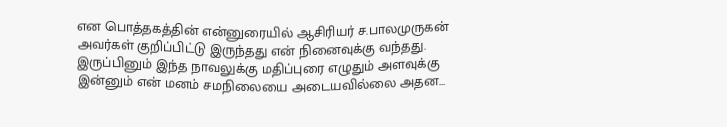என பொத்தகத்தின் என்னுரையில் ஆசிரியர் ச.பாலமுருகன் அவர்கள் குறிப்பிட்டு இருந்தது என் நினைவுக்கு வந்தது. இருப்பினும் இந்த நாவலுக்கு மதிப்புரை எழுதும் அளவுக்கு இன்னும் என் மனம் சமநிலையை அடையவில்லை அதன...